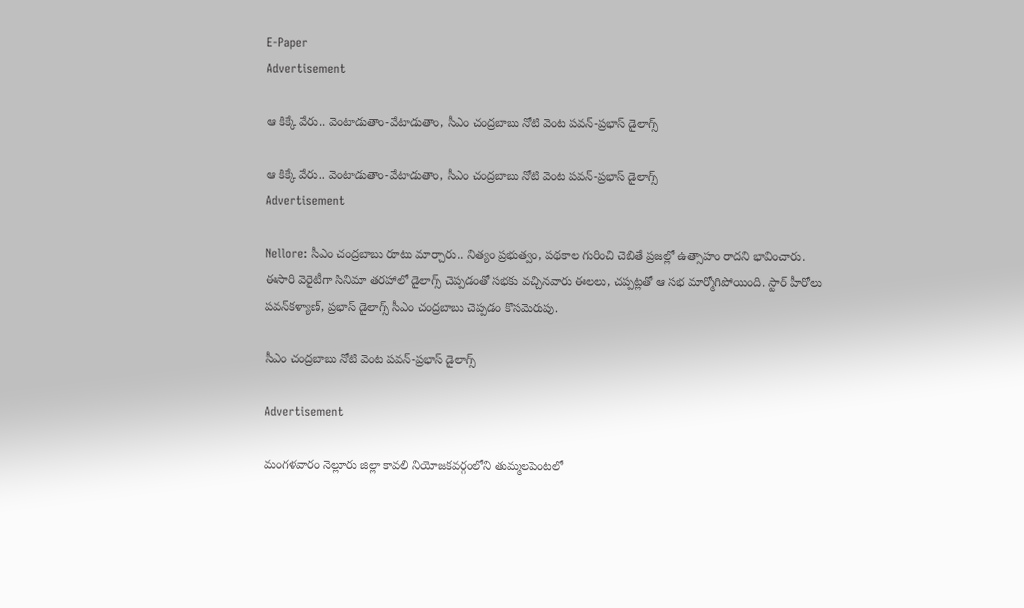E-Paper
Advertisement

ఆ కిక్కే వేరు.. వెంటాడుతాం-వేటాడుతాం, సీఎం చంద్రబాబు నోటి వెంట పవన్-ప్రభాస్ డైలాగ్స్

ఆ కిక్కే వేరు.. వెంటాడుతాం-వేటాడుతాం, సీఎం చంద్రబాబు నోటి వెంట పవన్-ప్రభాస్ డైలాగ్స్
Advertisement

Nellore: సీఎం చంద్రబాబు రూటు మార్చారు.. నిత్యం ప్రభుత్వం, పథకాల గురించి చెబితే ప్రజల్లో ఉత్సాహం రాదని భావించారు. ఈసారి వెరైటీగా సినిమా తరహాలో డైలాగ్స్ చెప్పడంతో సభకు వచ్చినవారు ఈలలు, చప్పట్లతో ఆ సభ మార్మోగిపోయింది. స్టార్ హీరోలు పవన్‌కళ్యాణ్, ప్రభాస్ డైలాగ్స్ సీఎం చంద్రబాబు చెప్పడం కొసమెరుపు.

సీఎం చంద్రబాబు నోటి వెంట పవన్-ప్రభాస్ డైలాగ్స్

Advertisement

మంగళవారం నెల్లూరు జిల్లా కావలి నియోజకవర్గంలోని తుమ్మలపెంటలో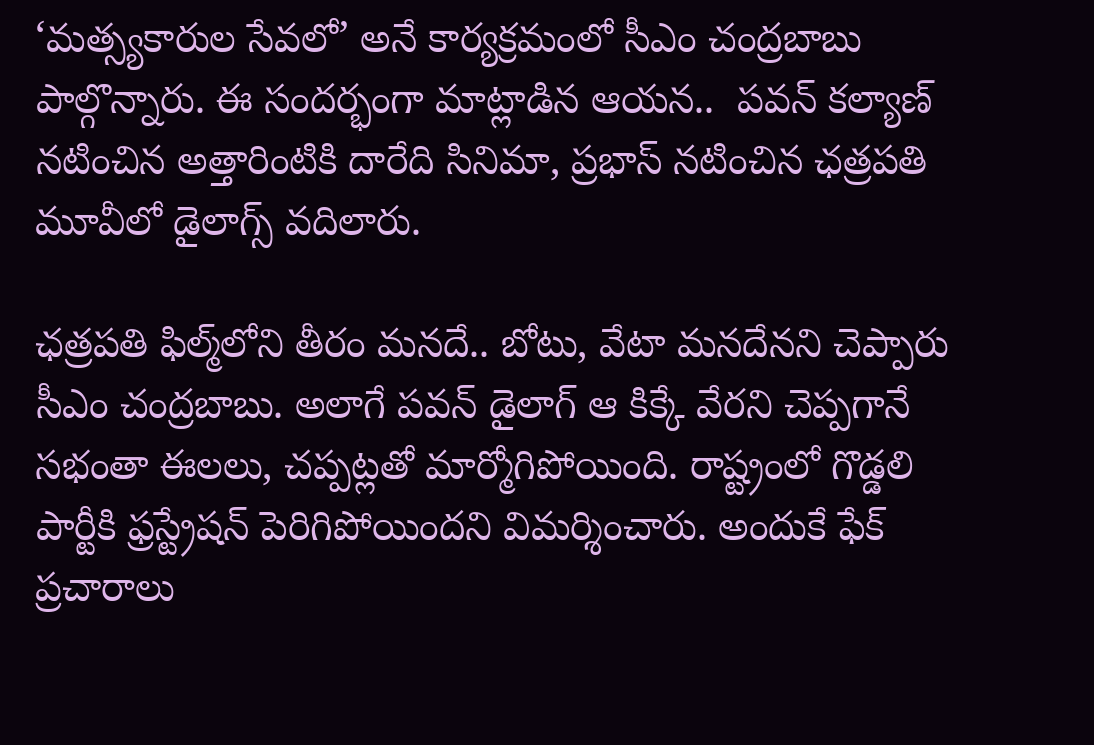‘మత్స్యకారుల సేవలో’ అనే కార్యక్రమంలో సీఎం చంద్రబాబు పాల్గొన్నారు. ఈ సందర్భంగా మాట్లాడిన ఆయన..  పవన్ కల్యాణ్ నటించిన అత్తారింటికి దారేది సినిమా, ప్రభాస్ నటించిన ఛత్రపతి మూవీలో డైలాగ్స్ వదిలారు.

ఛత్రపతి ఫిల్మ్‌లోని తీరం మనదే.. బోటు, వేటా మనదేనని చెప్పారు సీఎం చంద్రబాబు. అలాగే పవన్ డైలాగ్ ఆ కిక్కే వేరని చెప్పగానే సభంతా ఈలలు, చప్పట్లతో మార్మోగిపోయింది. రాష్ట్రంలో గొడ్డలి పార్టీకి ఫ్రస్ట్రేషన్ పెరిగిపోయిందని విమర్శించారు. అందుకే ఫేక్ ప్రచారాలు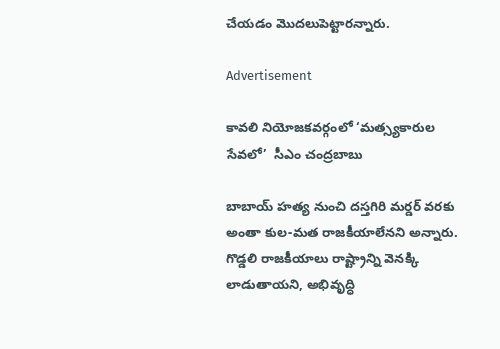చేయడం మొదలుపెట్టారన్నారు.

Advertisement

కావలి నియోజకవర్గంలో ‘మత్స్యకారుల సేవలో’  సీఎం చంద్రబాబు

బాబాయ్ హత్య నుంచి దస్తగిరి మర్డర్ వరకు అంతా కుల-మత రాజకీయాలేనని అన్నారు. గొడ్డలి రాజకీయాలు రాష్ట్రాన్ని వెనక్కి లాడుతాయని, అభివృద్ధి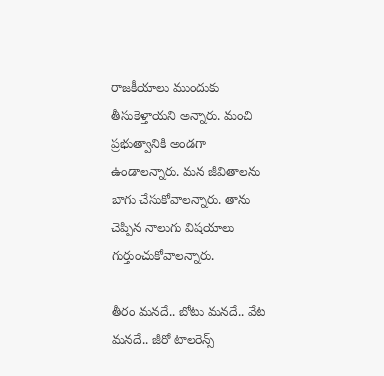రాజకీయాలు ముందుకు తీసుకెళ్తాయని అన్నారు. మంచి ప్రభుత్వానికి అండగా ఉండాలన్నారు. మన జీవితాలను బాగు చేసుకోవాలన్నారు. తాను చెప్పిన నాలుగు విషయాలు గుర్తుంచుకోవాలన్నారు.

తీరం మనదే.. బోటు మనదే.. వేట మనదే.. జీరో టాలరెన్స్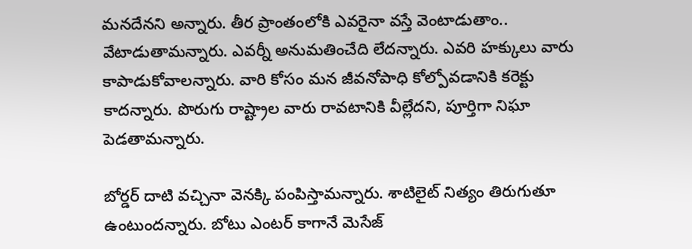మనదేనని అన్నారు. తీర ప్రాంతంలోకి ఎవరైనా వస్తే వెంటాడుతాం.. వేటాడుతామన్నారు. ఎవర్నీ అనుమతించేది లేదన్నారు. ఎవరి హక్కులు వారు కాపాడుకోవాలన్నారు. వారి కోసం మన జీవనోపాధి కోల్పోవడానికి కరెక్టు కాదన్నారు. పొరుగు రాష్ట్రాల వారు రావటానికి వీల్లేదని, పూర్తిగా నిఘా పెడతామన్నారు.

బోర్డర్ దాటి వచ్చినా వెనక్కి పంపిస్తామన్నారు. శాటిలైట్ నిత్యం తిరుగుతూ ఉంటుందన్నారు. బోటు ఎంటర్ కాగానే మెసేజ్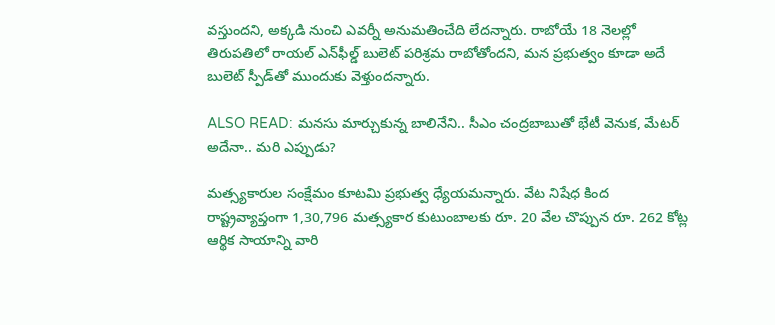వస్తుందని, అక్కడి నుంచి ఎవర్నీ అనుమతించేది లేదన్నారు. రాబోయే 18 నెలల్లో తిరుపతిలో రాయల్ ఎన్‌ఫీల్డ్ బులెట్ పరిశ్రమ రాబోతోందని, మన ప్రభుత్వం కూడా అదే బులెట్ స్పీడ్‌తో ముందుకు వెళ్తుందన్నారు.

ALSO READ: మనసు మార్చుకున్న బాలినేని.. సీఎం చంద్రబాబుతో భేటీ వెనుక, మేటర్ అదేనా.. మరి ఎప్పుడు?

మత్స్యకారుల సంక్షేమం కూటమి ప్రభుత్వ ధ్యేయమన్నారు. వేట నిషేధ కింద రాష్ట్రవ్యాప్తంగా 1,30,796 మత్స్యకార కుటుంబాలకు రూ. 20 వేల చొప్పున రూ. 262 కోట్ల ఆర్థిక సాయాన్ని వారి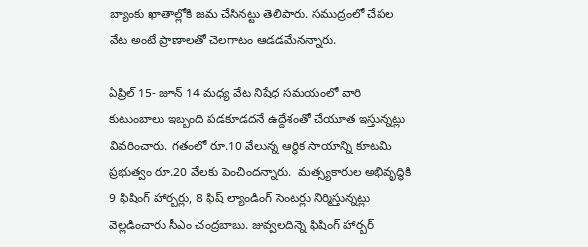బ్యాంకు ఖాతాల్లోకి జమ చేసినట్టు తెలిపారు. సముద్రంలో చేపల వేట అంటే ప్రాణాలతో చెలగాటం ఆడడమేనన్నారు.

ఏప్రిల్ 15- జూన్ 14 మధ్య వేట నిషేధ సమయంలో వారి కుటుంబాలు ఇబ్బంది పడకూడదనే ఉద్దేశంతో చేయూత ఇస్తున్నట్లు వివరించారు. గతంలో రూ.10 వేలున్న ఆర్థిక సాయాన్ని కూటమి ప్రభుత్వం రూ.20 వేలకు పెంచిందన్నారు.  మత్స్యకారుల అభివృద్ధికి 9 ఫిషింగ్ హార్బర్లు, 8 ఫిష్ ల్యాండింగ్ సెంటర్లు నిర్మిస్తున్నట్లు వెల్లడించారు సీఎం చంద్రబాబు. జువ్వలదిన్నె ఫిషింగ్ హార్బర్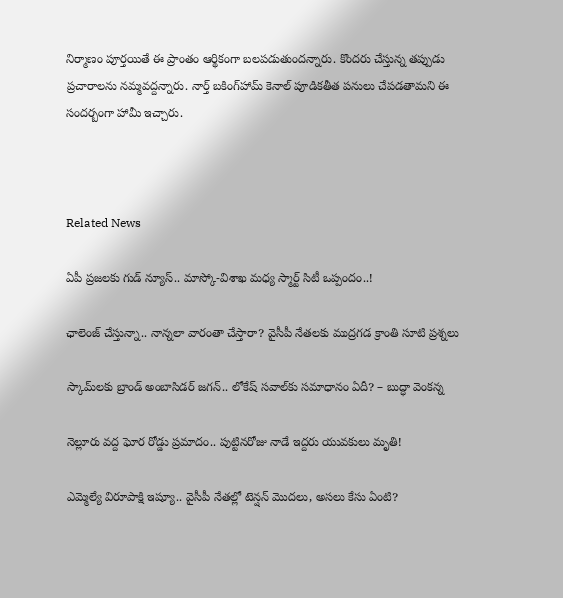నిర్మాణం పూర్తయితే ఈ ప్రాంతం ఆర్థికంగా బలపడుతుందన్నారు. కొందరు చేస్తున్న తప్పుడు ప్రచారాలను నమ్మవద్దన్నారు. నార్త్ బకింగ్‌హామ్ కెనాల్ పూడికతీత పనులు చేపడతామని ఈ సందర్బంగా హామీ ఇచ్చారు.



Related News

ఏపీ ప్రజలకు గుడ్ న్యూస్.. మాస్కో-విశాఖ మధ్య స్మార్ట్ సిటీ ఒప్పందం..!

ఛాలెంజ్ చేస్తున్నా.. నాన్నలా వారంతా చేస్తారా? వైసీపీ నేతలకు ముద్రగడ క్రాంతి సూటి ప్రశ్నలు

స్కామ్‌లకు బ్రాండ్ అంబాసిడర్ జగన్.. లోకేష్ సవాల్‌కు సమాధానం ఏదీ? – బుద్ధా వెంకన్న

నెల్లూరు వద్ద ఘోర రోడ్డు ప్రమాదం.. పుట్టినరోజు నాడే ఇద్దరు యువకులు మృతి!

ఎమ్మెల్యే విరూపాక్షి ఇష్యూ.. వైసీపీ నేతల్లో టెన్షన్ మొదలు, అసలు కేసు ఏంటి?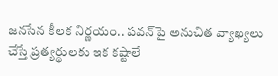జనసేన కీలక నిర్ణయం.. పవన్‌పై అనుచిత వ్యాఖ్యలు చేస్తే ప్రత్యర్థులకు ఇక కష్టాలే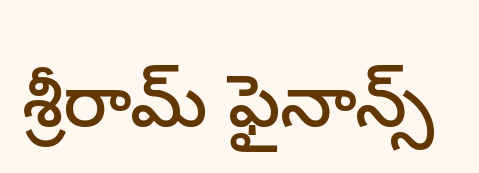శ్రీరామ్ ఫైనాన్స్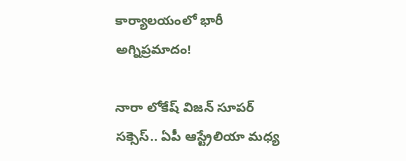కార్యాలయంలో భారీ అగ్నిప్రమాదం!

నారా లోకేష్ విజన్ సూపర్ సక్సెస్.. ఏపీ ఆస్ట్రేలియా మధ్య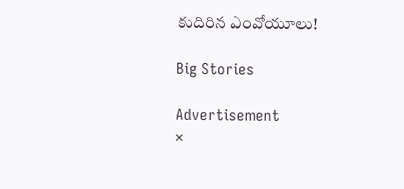కుదిరిన ఎంవోయూలు!

Big Stories

Advertisement
×